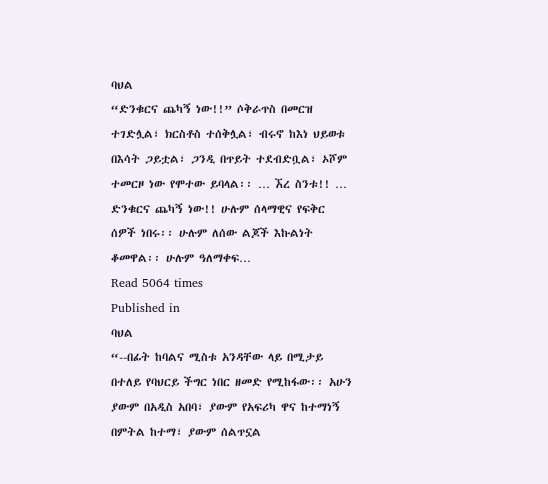ባህል
“ድንቁርና ጨካኝ ነው!!” ሶቅራጥስ በመርዝ ተገድሏል፣ ክርስቶስ ተሰቅሏል፣ ብሩኖ ከእነ ህይወቱ በእሳት ጋይቷል፣ ጋንዲ በጥይት ተደብድቧል፣ ኦሾም ተመርዞ ነው የሞተው ይባላል፡፡ … ኧረ ስንቱ!! … ድንቁርና ጨካኝ ነው!! ሁሉም ሰላማዊና የፍቅር ሰዎች ነበሩ፡፡ ሁሉም ለሰው ልጆች እኩልነት ቆመዋል፡፡ ሁሉም ዓለማቀፍ…
Read 5064 times
Published in
ባህል
“--በፊት ከባልና ሚስቱ አንዳቸው ላይ በሚታይ በተለይ የባህርይ ችግር ነበር ዘመድ የሚከፋው፡፡ አሁን ያውም በአዲስ አበባ፣ ያውም የአፍሪካ ዋና ከተማነኝ በምትል ከተማ፣ ያውም ሰልጥኗል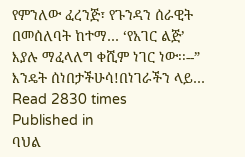የምንለው ፈረንጅ፣ የጉንዳን ሰራዊት በመሰለባት ከተማ… ‘የአገር ልጅ’ እያሉ ማፈላለግ ቀሺም ነገር ነው፡፡--” እንዴት ሰነበታችሁሳ!በነገራችን ላይ…
Read 2830 times
Published in
ባህል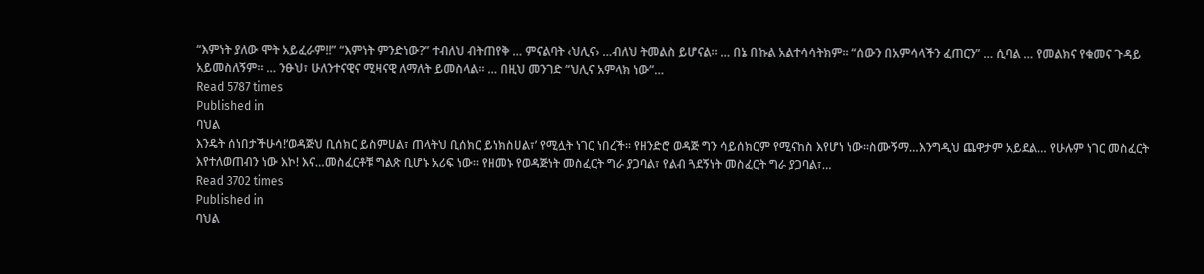“እምነት ያለው ሞት አይፈራም!!” “እምነት ምንድነው?” ተብለህ ብትጠየቅ … ምናልባት ‹ህሊና› …ብለህ ትመልስ ይሆናል፡፡ … በኔ በኩል አልተሳሳትክም፡፡ “ሰውን በአምሳላችን ፈጠርን” … ሲባል … የመልክና የቁመና ጉዳይ አይመስለኝም፡፡ … ንፁህ፣ ሁለንተናዊና ሚዛናዊ ለማለት ይመስላል፡፡ … በዚህ መንገድ “ህሊና አምላክ ነው”…
Read 5787 times
Published in
ባህል
እንዴት ሰነበታችሁሳ!‘ወዳጅህ ቢሰክር ይስምሀል፣ ጠላትህ ቢሰክር ይነክስሀል፣’ የሚሏት ነገር ነበረች፡፡ የዘንድሮ ወዳጅ ግን ሳይሰክርም የሚናከስ እየሆነ ነው፡፡ስሙኝማ…እንግዲህ ጨዋታም አይደል… የሁሉም ነገር መስፈርት እየተለወጠብን ነው እኮ! እና…መስፈርቶቹ ግልጽ ቢሆኑ አሪፍ ነው፡፡ የዘመኑ የወዳጅነት መስፈርት ግራ ያጋባል፣ የልብ ጓደኝነት መስፈርት ግራ ያጋባል፣…
Read 3702 times
Published in
ባህል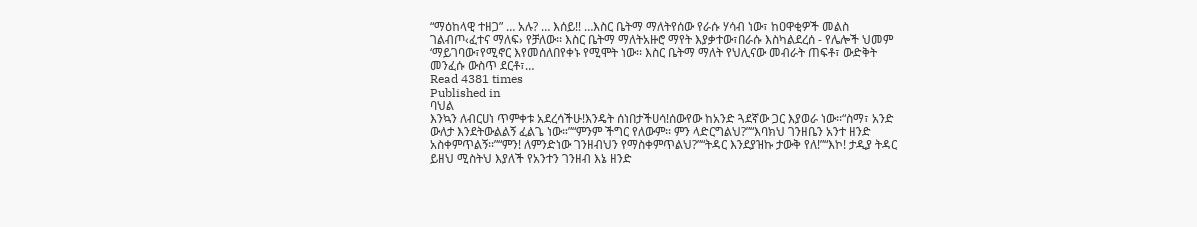“ማዕከላዊ ተዘጋ” … አሉ? … እሰይ!! …እስር ቤትማ ማለትየሰው የራሱ ሃሳብ ነው፣ ከዐዋቂዎች መልስ ገልብጦ‹ፈተና ማለፍ› የቻለው፡፡ እስር ቤትማ ማለትአዙሮ ማየት እያቃተው፣በራሱ እስካልደረሰ - የሌሎች ህመም ‘ማይገባው፣የሚኖር እየመሰለበየቀኑ የሚሞት ነው፡፡ እስር ቤትማ ማለት የህሊናው መብራት ጠፍቶ፣ ውድቅት መንፈሱ ውስጥ ደርቶ፣…
Read 4381 times
Published in
ባህል
እንኳን ለብርሀነ ጥምቀቱ አደረሳችሁ!እንዴት ሰነበታችሀሳ!ሰውየው ከአንድ ጓደኛው ጋር እያወራ ነው፡፡“ስማ፣ አንድ ውለታ እንደትውልልኝ ፈልጌ ነው።”“ምንም ችግር የለውም፡፡ ምን ላድርግልህ?”“እባክህ ገንዘቤን አንተ ዘንድ አስቀምጥልኝ፡፡”“ምን! ለምንድነው ገንዘብህን የማስቀምጥልህ?”“ትዳር እንደያዝኩ ታውቅ የለ!”“እኮ! ታዲያ ትዳር ይዘህ ሚስትህ እያለች የአንተን ገንዘብ እኔ ዘንድ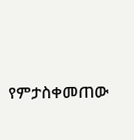የምታስቀመጠው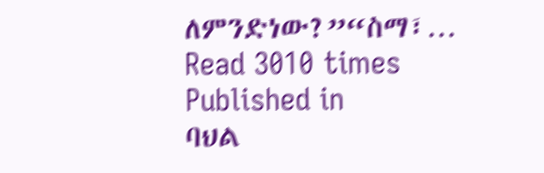ለምንድነው?”“ስማ፣…
Read 3010 times
Published in
ባህል